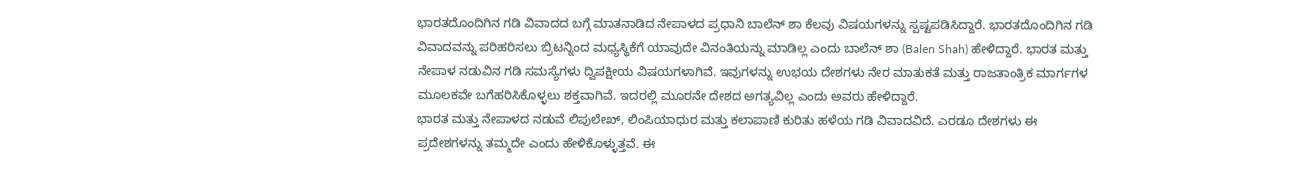ಭಾರತದೊಂದಿಗಿನ ಗಡಿ ವಿವಾದದ ಬಗ್ಗೆ ಮಾತನಾಡಿದ ನೇಪಾಳದ ಪ್ರಧಾನಿ ಬಾಲೆನ್ ಶಾ ಕೆಲವು ವಿಷಯಗಳನ್ನು ಸ್ಪಷ್ಟಪಡಿಸಿದ್ದಾರೆ. ಭಾರತದೊಂದಿಗಿನ ಗಡಿ ವಿವಾದವನ್ನು ಪರಿಹರಿಸಲು ಬ್ರಿಟನ್ನಿಂದ ಮಧ್ಯಸ್ಥಿಕೆಗೆ ಯಾವುದೇ ವಿನಂತಿಯನ್ನು ಮಾಡಿಲ್ಲ ಎಂದು ಬಾಲೆನ್ ಶಾ (Balen Shah) ಹೇಳಿದ್ದಾರೆ. ಭಾರತ ಮತ್ತು ನೇಪಾಳ ನಡುವಿನ ಗಡಿ ಸಮಸ್ಯೆಗಳು ದ್ವಿಪಕ್ಷೀಯ ವಿಷಯಗಳಾಗಿವೆ. ಇವುಗಳನ್ನು ಉಭಯ ದೇಶಗಳು ನೇರ ಮಾತುಕತೆ ಮತ್ತು ರಾಜತಾಂತ್ರಿಕ ಮಾರ್ಗಗಳ ಮೂಲಕವೇ ಬಗೆಹರಿಸಿಕೊಳ್ಳಲು ಶಕ್ತವಾಗಿವೆ. ಇದರಲ್ಲಿ ಮೂರನೇ ದೇಶದ ಅಗತ್ಯವಿಲ್ಲ ಎಂದು ಅವರು ಹೇಳಿದ್ದಾರೆ.
ಭಾರತ ಮತ್ತು ನೇಪಾಳದ ನಡುವೆ ಲಿಪುಲೇಖ್, ಲಿಂಪಿಯಾಧುರ ಮತ್ತು ಕಲಾಪಾಣಿ ಕುರಿತು ಹಳೆಯ ಗಡಿ ವಿವಾದವಿದೆ. ಎರಡೂ ದೇಶಗಳು ಈ ಪ್ರದೇಶಗಳನ್ನು ತಮ್ಮದೇ ಎಂದು ಹೇಳಿಕೊಳ್ಳುತ್ತವೆ. ಈ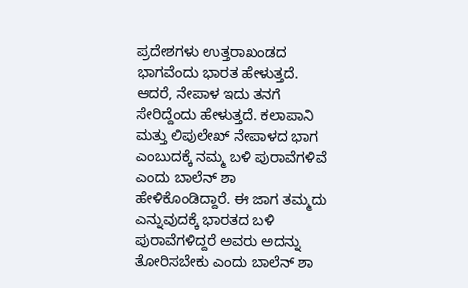ಪ್ರದೇಶಗಳು ಉತ್ತರಾಖಂಡದ ಭಾಗವೆಂದು ಭಾರತ ಹೇಳುತ್ತದೆ. ಆದರೆ, ನೇಪಾಳ ಇದು ತನಗೆ ಸೇರಿದ್ದೆಂದು ಹೇಳುತ್ತದೆ. ಕಲಾಪಾನಿ ಮತ್ತು ಲಿಪುಲೇಖ್ ನೇಪಾಳದ ಭಾಗ ಎಂಬುದಕ್ಕೆ ನಮ್ಮ ಬಳಿ ಪುರಾವೆಗಳಿವೆ ಎಂದು ಬಾಲೆನ್ ಶಾ ಹೇಳಿಕೊಂಡಿದ್ದಾರೆ. ಈ ಜಾಗ ತಮ್ಮದು ಎನ್ನುವುದಕ್ಕೆ ಭಾರತದ ಬಳಿ ಪುರಾವೆಗಳಿದ್ದರೆ ಅವರು ಅದನ್ನು ತೋರಿಸಬೇಕು ಎಂದು ಬಾಲೆನ್ ಶಾ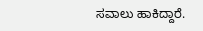ಸವಾಲು ಹಾಕಿದ್ದಾರೆ.